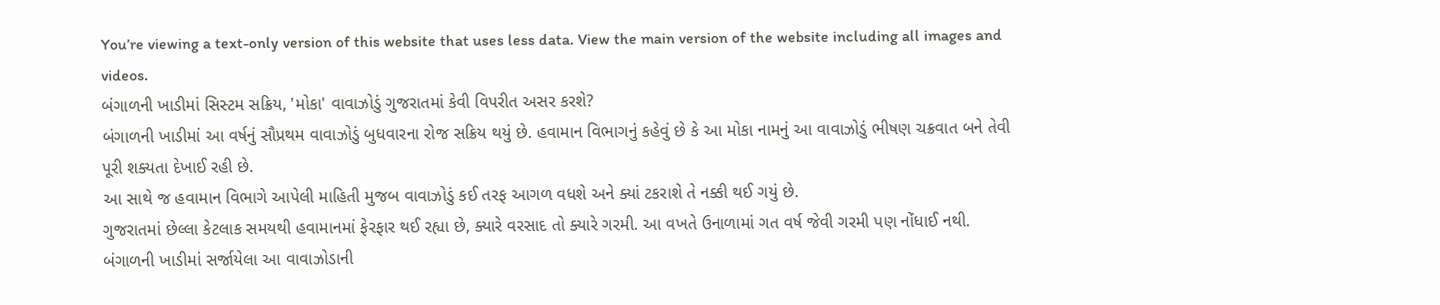You’re viewing a text-only version of this website that uses less data. View the main version of the website including all images and videos.
બંગાળની ખાડીમાં સિસ્ટમ સક્રિય, 'મોકા' વાવાઝોડું ગુજરાતમાં કેવી વિપરીત અસર કરશે?
બંગાળની ખાડીમાં આ વર્ષનું સૌપ્રથમ વાવાઝોડું બુધવારના રોજ સક્રિય થયું છે. હવામાન વિભાગનું કહેવું છે કે આ મોકા નામનું આ વાવાઝોડું ભીષણ ચક્રવાત બને તેવી પૂરી શક્યતા દેખાઈ રહી છે.
આ સાથે જ હવામાન વિભાગે આપેલી માહિતી મુજબ વાવાઝોડું કઈ તરફ આગળ વધશે અને ક્યાં ટકરાશે તે નક્કી થઈ ગયું છે.
ગુજરાતમાં છેલ્લા કેટલાક સમયથી હવામાનમાં ફેરફાર થઈ રહ્યા છે, ક્યારે વરસાદ તો ક્યારે ગરમી. આ વખતે ઉનાળામાં ગત વર્ષ જેવી ગરમી પણ નોંધાઈ નથી.
બંગાળની ખાડીમાં સર્જાયેલા આ વાવાઝોડાની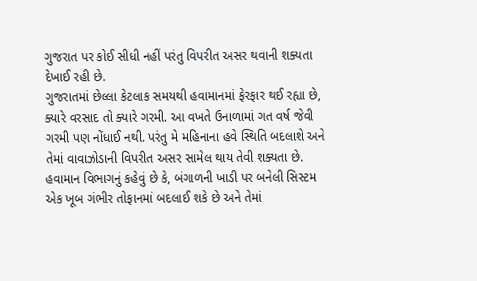ગુજરાત પર કોઈ સીધી નહીં પરંતુ વિપરીત અસર થવાની શક્યતા દેખાઈ રહી છે.
ગુજરાતમાં છેલ્લા કેટલાક સમયથી હવામાનમાં ફેરફાર થઈ રહ્યા છે, ક્યારે વરસાદ તો ક્યારે ગરમી. આ વખતે ઉનાળામાં ગત વર્ષ જેવી ગરમી પણ નોંધાઈ નથી. પરંતુ મે મહિનાના હવે સ્થિતિ બદલાશે અને તેમાં વાવાઝોડાની વિપરીત અસર સામેલ થાય તેવી શક્યતા છે.
હવામાન વિભાગનું કહેવું છે કે, બંગાળની ખાડી પર બનેલી સિસ્ટમ એક ખૂબ ગંભીર તોફાનમાં બદલાઈ શકે છે અને તેમાં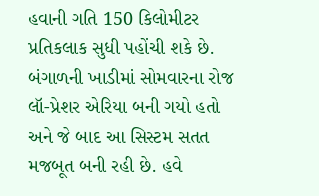હવાની ગતિ 150 કિલોમીટર પ્રતિકલાક સુધી પહોંચી શકે છે.
બંગાળની ખાડીમાં સોમવારના રોજ લૉ-પ્રેશર એરિયા બની ગયો હતો અને જે બાદ આ સિસ્ટમ સતત મજબૂત બની રહી છે. હવે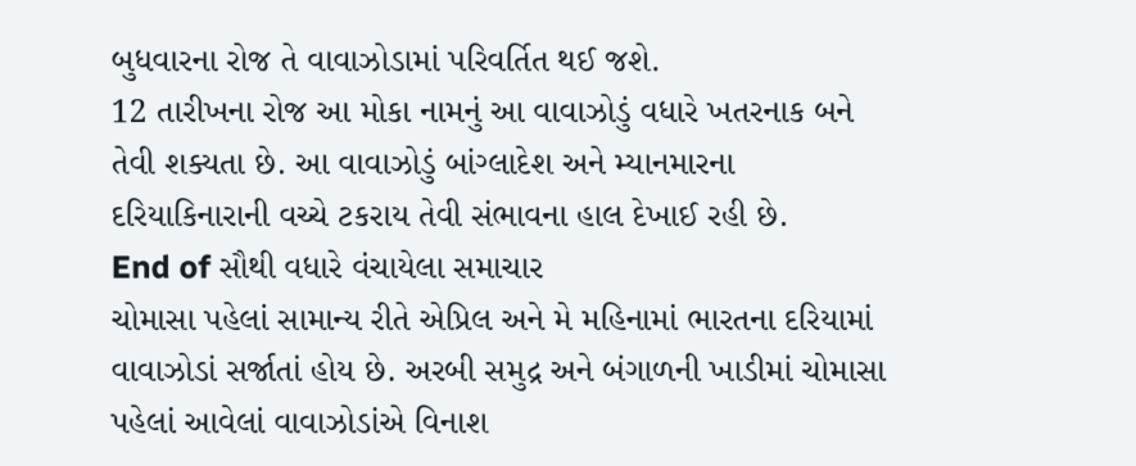બુધવારના રોજ તે વાવાઝોડામાં પરિવર્તિત થઈ જશે.
12 તારીખના રોજ આ મોકા નામનું આ વાવાઝોડું વધારે ખતરનાક બને તેવી શક્યતા છે. આ વાવાઝોડું બાંગ્લાદેશ અને મ્યાનમારના દરિયાકિનારાની વચ્ચે ટકરાય તેવી સંભાવના હાલ દેખાઈ રહી છે.
End of સૌથી વધારે વંચાયેલા સમાચાર
ચોમાસા પહેલાં સામાન્ય રીતે એપ્રિલ અને મે મહિનામાં ભારતના દરિયામાં વાવાઝોડાં સર્જાતાં હોય છે. અરબી સમુદ્ર અને બંગાળની ખાડીમાં ચોમાસા પહેલાં આવેલાં વાવાઝોડાંએ વિનાશ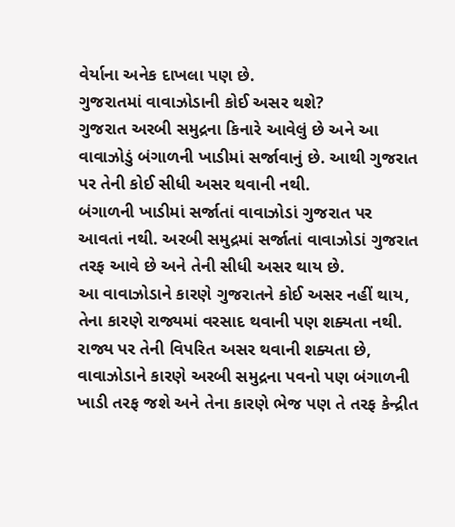વેર્યાના અનેક દાખલા પણ છે.
ગુજરાતમાં વાવાઝોડાની કોઈ અસર થશે?
ગુજરાત અરબી સમુદ્રના કિનારે આવેલું છે અને આ વાવાઝોડું બંગાળની ખાડીમાં સર્જાવાનું છે. આથી ગુજરાત પર તેની કોઈ સીધી અસર થવાની નથી.
બંગાળની ખાડીમાં સર્જાતાં વાવાઝોડાં ગુજરાત પર આવતાં નથી. અરબી સમુદ્રમાં સર્જાતાં વાવાઝોડાં ગુજરાત તરફ આવે છે અને તેની સીધી અસર થાય છે.
આ વાવાઝોડાને કારણે ગુજરાતને કોઈ અસર નહીં થાય, તેના કારણે રાજ્યમાં વરસાદ થવાની પણ શક્યતા નથી.
રાજ્ય પર તેની વિપરિત અસર થવાની શક્યતા છે, વાવાઝોડાને કારણે અરબી સમુદ્રના પવનો પણ બંગાળની ખાડી તરફ જશે અને તેના કારણે ભેજ પણ તે તરફ કેન્દ્રીત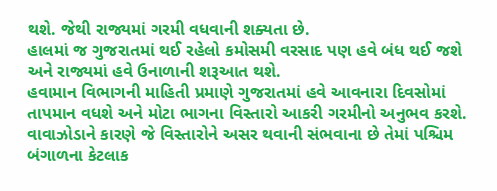થશે. જેથી રાજ્યમાં ગરમી વધવાની શક્યતા છે.
હાલમાં જ ગુજરાતમાં થઈ રહેલો કમોસમી વરસાદ પણ હવે બંધ થઈ જશે અને રાજ્યમાં હવે ઉનાળાની શરૂઆત થશે.
હવામાન વિભાગની માહિતી પ્રમાણે ગુજરાતમાં હવે આવનારા દિવસોમાં તાપમાન વધશે અને મોટા ભાગના વિસ્તારો આકરી ગરમીનો અનુભવ કરશે.
વાવાઝોડાને કારણે જે વિસ્તારોને અસર થવાની સંભવાના છે તેમાં પશ્ચિમ બંગાળના કેટલાક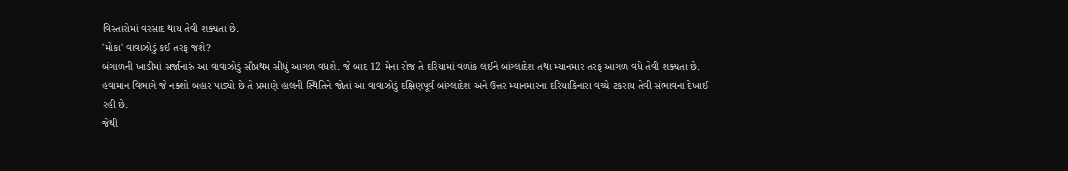વિસ્તારોમાં વરસાદ થાય તેવી શક્યતા છે.
'મોકા' વાવાઝોડું કઈ તરફ જશે?
બંગાળની ખાડીમાં સર્જાનારું આ વાવાઝોડું સૌપ્રથમ સીધું આગળ વધશે. જે બાદ 12 મેના રોજ તે દરિયામાં વળાંક લઈને બાંગ્લાદેશ તથા મ્યાનમાર તરફ આગળ વધે તેવી શક્યતા છે.
હવામાન વિભાગે જે નક્શો બહાર પાડ્યો છે તે પ્રમાણે હાલની સ્થિતિને જોતાં આ વાવાઝોડું દક્ષિણપૂર્વ બાંગ્લાદેશ અને ઉત્તર મ્યાનમારના દરિયાકિનારા વચ્ચે ટકરાય તેવી સંભાવના દેખાઈ રહી છે.
જેથી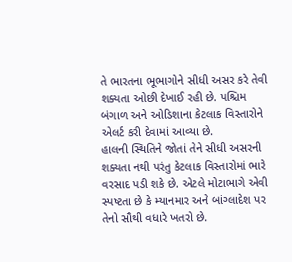તે ભારતના ભૂભાગોને સીધી અસર કરે તેવી શક્યતા ઓછી દેખાઈ રહી છે. પશ્ચિમ બંગાળ અને ઓડિશાના કેટલાક વિસ્તારોને એલર્ટ કરી દેવામાં આવ્યા છે.
હાલની સ્થિતિને જોતાં તેને સીધી અસરની શક્યતા નથી પરંતુ કેટલાક વિસ્તારોમાં ભારે વરસાદ પડી શકે છે. એટલે મોટાભાગે એવી સ્પષ્ટતા છે કે મ્યાનમાર અને બાંગ્લાદેશ પર તેનો સૌથી વધારે ખતરો છે.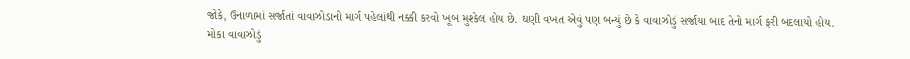જોકે, ઉનાળામાં સર્જાતાં વાવાઝોડાનો માર્ગ પહેલાંથી નક્કી કરવો ખૂબ મુશ્કેલ હોય છે. ઘણી વખત એવું પણ બન્યું છે કે વાવાઝોડું સર્જાયા બાદ તેનો માર્ગ ફરી બદલાયો હોય.
મોકા વાવાઝોડું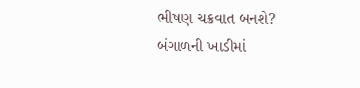ભીષણ ચક્રવાત બનશે?
બંગાળની ખાડીમાં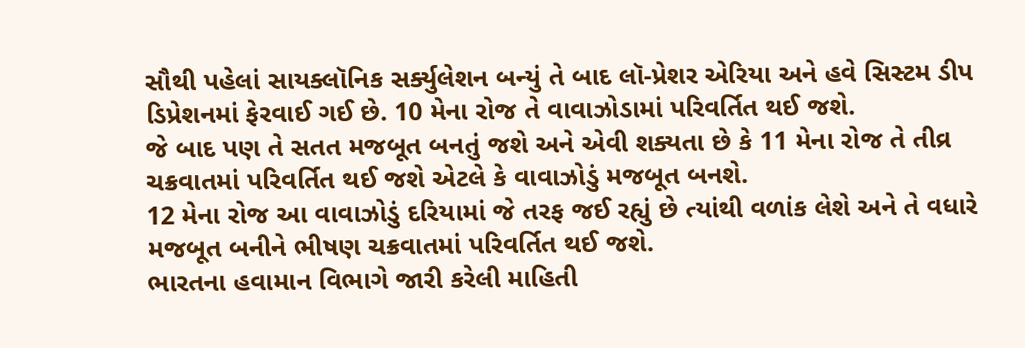સૌથી પહેલાં સાયક્લૉનિક સર્ક્યુલેશન બન્યું તે બાદ લૉ-પ્રેશર એરિયા અને હવે સિસ્ટમ ડીપ ડિપ્રેશનમાં ફેરવાઈ ગઈ છે. 10 મેના રોજ તે વાવાઝોડામાં પરિવર્તિત થઈ જશે.
જે બાદ પણ તે સતત મજબૂત બનતું જશે અને એવી શક્યતા છે કે 11 મેના રોજ તે તીવ્ર ચક્રવાતમાં પરિવર્તિત થઈ જશે એટલે કે વાવાઝોડું મજબૂત બનશે.
12 મેના રોજ આ વાવાઝોડું દરિયામાં જે તરફ જઈ રહ્યું છે ત્યાંથી વળાંક લેશે અને તે વધારે મજબૂત બનીને ભીષણ ચક્રવાતમાં પરિવર્તિત થઈ જશે.
ભારતના હવામાન વિભાગે જારી કરેલી માહિતી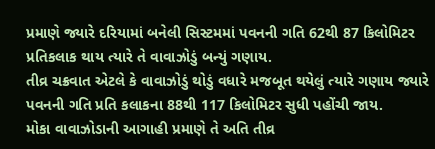પ્રમાણે જ્યારે દરિયામાં બનેલી સિસ્ટમમાં પવનની ગતિ 62થી 87 કિલોમિટર પ્રતિકલાક થાય ત્યારે તે વાવાઝોડું બન્યું ગણાય.
તીવ્ર ચક્રવાત એટલે કે વાવાઝોડું થોડું વધારે મજબૂત થયેલું ત્યારે ગણાય જ્યારે પવનની ગતિ પ્રતિ કલાકના 88થી 117 કિલોમિટર સુધી પહોંચી જાય.
મોકા વાવાઝોડાની આગાહી પ્રમાણે તે અતિ તીવ્ર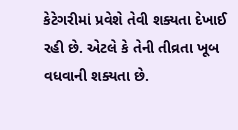કેટેગરીમાં પ્રવેશે તેવી શક્યતા દેખાઈ રહી છે. એટલે કે તેની તીવ્રતા ખૂબ વધવાની શક્યતા છે.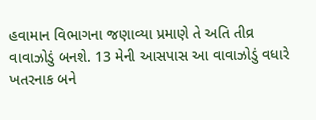હવામાન વિભાગના જણાવ્યા પ્રમાણે તે અતિ તીવ્ર વાવાઝોડું બનશે. 13 મેની આસપાસ આ વાવાઝોડું વધારે ખતરનાક બને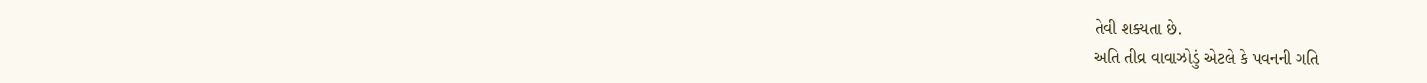તેવી શક્યતા છે.
અતિ તીવ્ર વાવાઝોડું એટલે કે પવનની ગતિ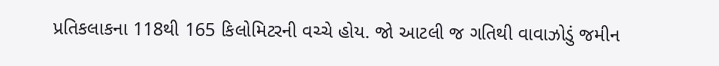પ્રતિકલાકના 118થી 165 કિલોમિટરની વચ્ચે હોય. જો આટલી જ ગતિથી વાવાઝોડું જમીન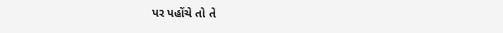પર પહોંચે તો તે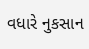વધારે નુકસાન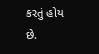કરતું હોય છે.